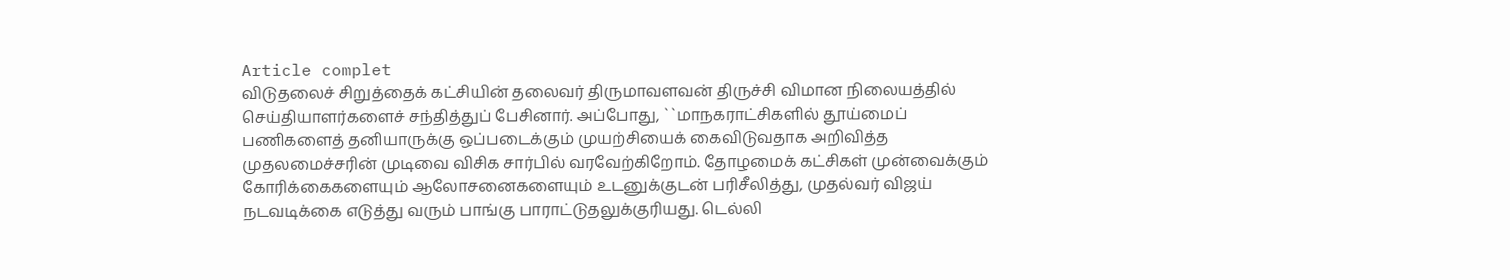Article complet
விடுதலைச் சிறுத்தைக் கட்சியின் தலைவர் திருமாவளவன் திருச்சி விமான நிலையத்தில் செய்தியாளர்களைச் சந்தித்துப் பேசினார். அப்போது, ``மாநகராட்சிகளில் தூய்மைப் பணிகளைத் தனியாருக்கு ஒப்படைக்கும் முயற்சியைக் கைவிடுவதாக அறிவித்த முதலமைச்சரின் முடிவை விசிக சார்பில் வரவேற்கிறோம். தோழமைக் கட்சிகள் முன்வைக்கும் கோரிக்கைகளையும் ஆலோசனைகளையும் உடனுக்குடன் பரிசீலித்து, முதல்வர் விஜய் நடவடிக்கை எடுத்து வரும் பாங்கு பாராட்டுதலுக்குரியது. டெல்லி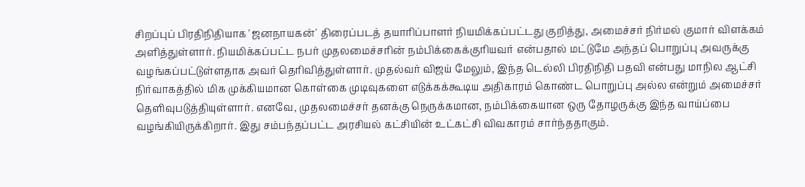சிறப்புப் பிரதிநிதியாக 'ஜனநாயகன்' திரைப்படத் தயாரிப்பாளர் நியமிக்கப்பட்டது குறித்து, அமைச்சர் நிர்மல் குமார் விளக்கம் அளித்துள்ளார். நியமிக்கப்பட்ட நபர் முதலமைச்சரின் நம்பிக்கைக்குரியவர் என்பதால் மட்டுமே அந்தப் பொறுப்பு அவருக்கு வழங்கப்பட்டுள்ளதாக அவர் தெரிவித்துள்ளார். முதல்வர் விஜய் மேலும், இந்த டெல்லி பிரதிநிதி பதவி என்பது மாநில ஆட்சி நிர்வாகத்தில் மிக முக்கியமான கொள்கை முடிவுகளை எடுக்கக்கூடிய அதிகாரம் கொண்ட பொறுப்பு அல்ல என்றும் அமைச்சர் தெளிவுபடுத்தியுள்ளார். எனவே, முதலமைச்சர் தனக்கு நெருக்கமான, நம்பிக்கையான ஒரு தோழருக்கு இந்த வாய்ப்பை வழங்கியிருக்கிறார். இது சம்பந்தப்பட்ட அரசியல் கட்சியின் உட்கட்சி விவகாரம் சார்ந்ததாகும்.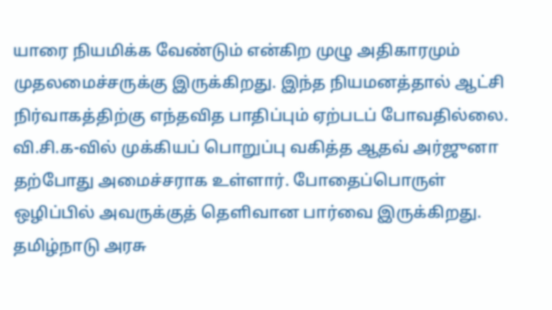யாரை நியமிக்க வேண்டும் என்கிற முழு அதிகாரமும் முதலமைச்சருக்கு இருக்கிறது. இந்த நியமனத்தால் ஆட்சி நிர்வாகத்திற்கு எந்தவித பாதிப்பும் ஏற்படப் போவதில்லை. வி.சி.க-வில் முக்கியப் பொறுப்பு வகித்த ஆதவ் அர்ஜுனா தற்போது அமைச்சராக உள்ளார். போதைப்பொருள் ஒழிப்பில் அவருக்குத் தெளிவான பார்வை இருக்கிறது. தமிழ்நாடு அரசு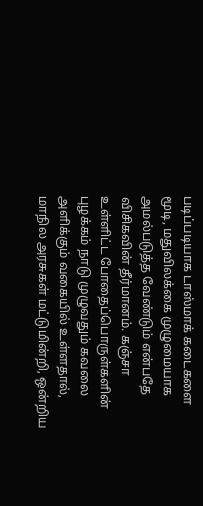படிப்படியாக டாஸ்மாக் கடைகளை மூடி, மதுவிலக்கை முழுமையாக அமல்படுத்த வேண்டும் என்பதே விசிகவின் தீர்மானம். கஞ்சா உள்ளிட்ட போதைப்பொருள்களின் புழக்கம் நாடு முழுவதும் கவலை அளிக்கும் வகையில் உள்ளதால், மாநில அரசுகள் மட்டுமின்றி, ஒன்றிய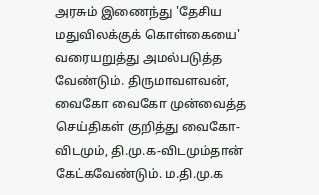அரசும் இணைந்து 'தேசிய மதுவிலக்குக் கொள்கையை' வரையறுத்து அமல்படுத்த வேண்டும். திருமாவளவன், வைகோ வைகோ முன்வைத்த செய்திகள் குறித்து வைகோ-விடமும், தி.மு.க-விடமும்தான் கேட்கவேண்டும். ம.தி.மு.க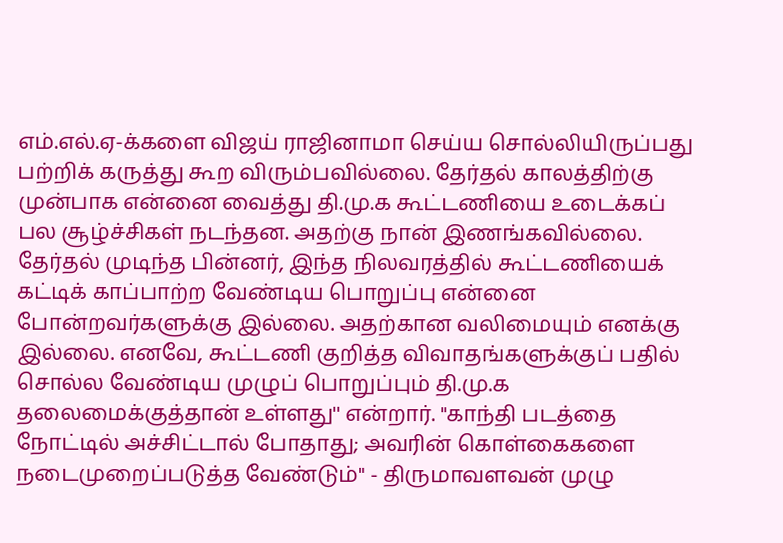எம்.எல்.ஏ-க்களை விஜய் ராஜினாமா செய்ய சொல்லியிருப்பது பற்றிக் கருத்து கூற விரும்பவில்லை. தேர்தல் காலத்திற்கு முன்பாக என்னை வைத்து தி.மு.க கூட்டணியை உடைக்கப் பல சூழ்ச்சிகள் நடந்தன. அதற்கு நான் இணங்கவில்லை. தேர்தல் முடிந்த பின்னர், இந்த நிலவரத்தில் கூட்டணியைக் கட்டிக் காப்பாற்ற வேண்டிய பொறுப்பு என்னை போன்றவர்களுக்கு இல்லை. அதற்கான வலிமையும் எனக்கு இல்லை. எனவே, கூட்டணி குறித்த விவாதங்களுக்குப் பதில் சொல்ல வேண்டிய முழுப் பொறுப்பும் தி.மு.க தலைமைக்குத்தான் உள்ளது'' என்றார். "காந்தி படத்தை நோட்டில் அச்சிட்டால் போதாது; அவரின் கொள்கைகளை நடைமுறைப்படுத்த வேண்டும்" - திருமாவளவன் முழு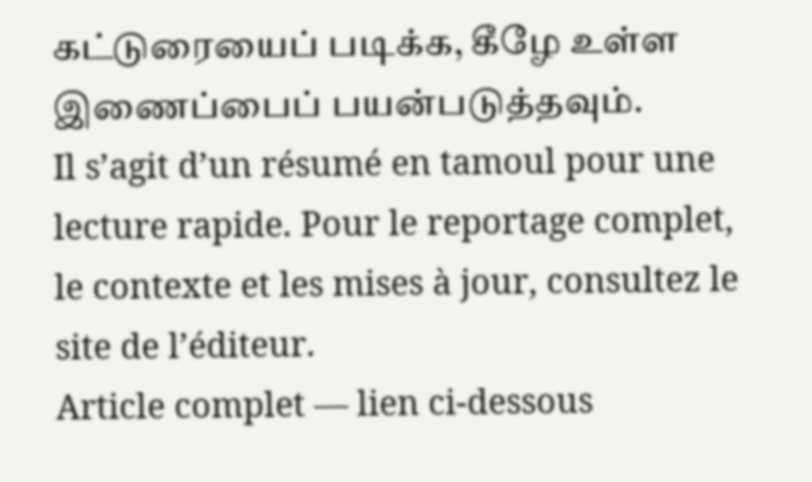கட்டுரையைப் படிக்க, கீழே உள்ள இணைப்பைப் பயன்படுத்தவும்.
Il s’agit d’un résumé en tamoul pour une lecture rapide. Pour le reportage complet, le contexte et les mises à jour, consultez le site de l’éditeur.
Article complet — lien ci-dessous